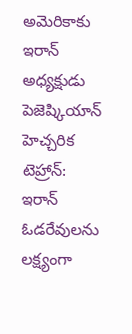అమెరికాకు ఇరాన్ అధ్యక్షుడు పెజెష్కియాన్ హెచ్చరిక
టెహ్రాన్: ఇరాన్ ఓడరేవులను లక్ష్యంగా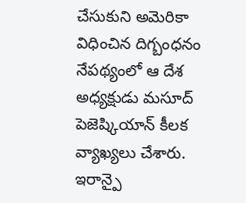చేసుకుని అమెరికా విధించిన దిగ్బంధనం నేపథ్యంలో ఆ దేశ అధ్యక్షుడు మసూద్ పెజెష్కియాన్ కీలక వ్యాఖ్యలు చేశారు. ఇరాన్పై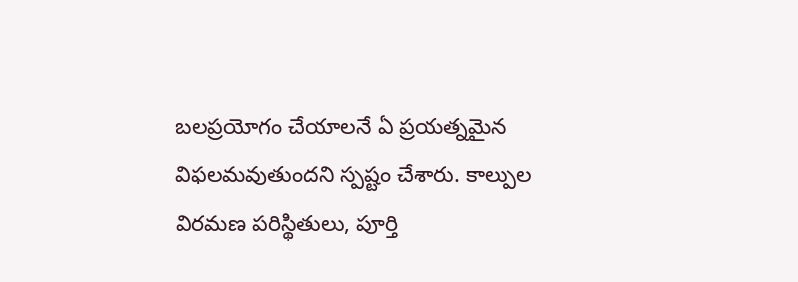బలప్రయోగం చేయాలనే ఏ ప్రయత్నమైన విఫలమవుతుందని స్పష్టం చేశారు. కాల్పుల విరమణ పరిస్థితులు, పూర్తి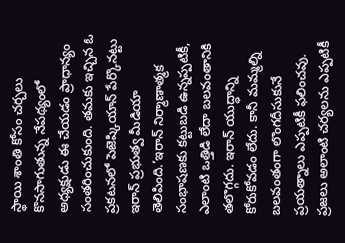స్థాయి శాంతి కోసం చర్చలు కొనసాగుతున్న నేపథ్యంలో అధ్యక్షుడు ఈ చేయడం ప్రాధాన్యం సంతరించుకుంది. తమకు ఇచ్చిన ఓ ప్రకటనలో పెజెష్కియాన్ పేర్కొనట్టు ఇరాన్ ప్రభుత్వ మీడియా తెలిపింది.’ఇరాన్ నిర్మాణాత్మక సంభాషణకు కట్టుబడి ఉన్నప్పటికీ, ఎలాంటి ఒత్తిడి లేదా బలవంతానికి తలొగ్గదు. ఇరాన్ యుద్ధాన్ని కోరుకోవడం లేదు. కానీ మమ్మల్ని బలవంతంగా లొంగదీసుకునే ప్రయత్నాలు ఎప్పటికీ ఫలించవు. ప్రజలు అలాంటి చర్యలను ఎప్పటికీ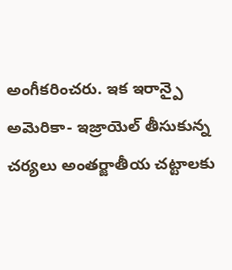అంగీకరించరు. ఇక ఇరాన్పై అమెరికా- ఇజ్రాయెల్ తీసుకున్న చర్యలు అంతర్జాతీయ చట్టాలకు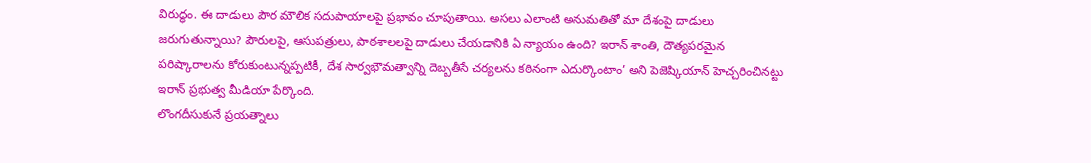విరుద్ధం. ఈ దాడులు పౌర మౌలిక సదుపాయాలపై ప్రభావం చూపుతాయి. అసలు ఎలాంటి అనుమతితో మా దేశంపై దాడులు జరుగుతున్నాయి? పౌరులపై, ఆసుపత్రులు, పాఠశాలలపై దాడులు చేయడానికి ఏ న్యాయం ఉంది? ఇరాన్ శాంతి, దౌత్యపరమైన పరిష్కారాలను కోరుకుంటున్నప్పటికీ, దేశ సార్వభౌమత్వాన్ని దెబ్బతీసే చర్యలను కఠినంగా ఎదుర్కొంటాం’ అని పెజెష్కియాన్ హెచ్చరించినట్టు ఇరాన్ ప్రభుత్వ మీడియా పేర్కొంది.
లొంగదీసుకునే ప్రయత్నాలు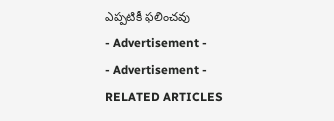ఎప్పటికీ ఫలించవు
- Advertisement -
- Advertisement -
RELATED ARTICLES